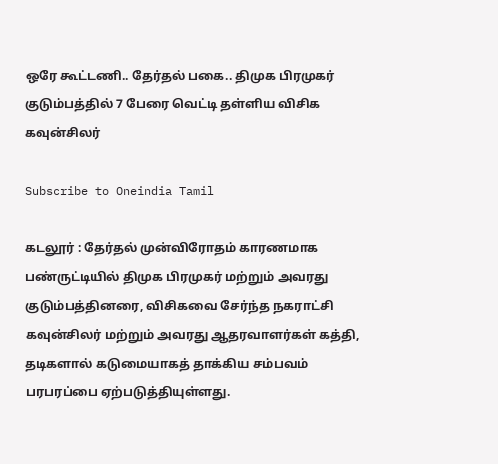ஒரே கூட்டணி.. தேர்தல் பகை.. திமுக பிரமுகர் குடும்பத்தில் 7 பேரை வெட்டி தள்ளிய விசிக கவுன்சிலர்

Subscribe to Oneindia Tamil

கடலூர் : தேர்தல் முன்விரோதம் காரணமாக பண்ருட்டியில் திமுக பிரமுகர் மற்றும் அவரது குடும்பத்தினரை, விசிகவை சேர்ந்த நகராட்சி கவுன்சிலர் மற்றும் அவரது ஆதரவாளர்கள் கத்தி, தடிகளால் கடுமையாகத் தாக்கிய சம்பவம் பரபரப்பை ஏற்படுத்தியுள்ளது.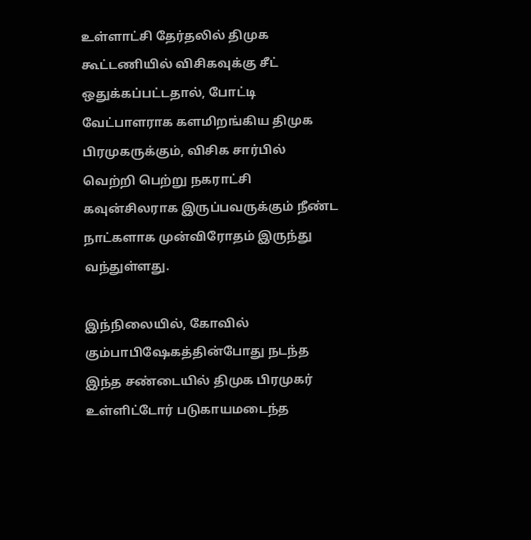உள்ளாட்சி தேர்தலில் திமுக கூட்டணியில் விசிகவுக்கு சீட் ஒதுக்கப்பட்டதால், போட்டி வேட்பாளராக களமிறங்கிய திமுக பிரமுகருக்கும், விசிக சார்பில் வெற்றி பெற்று நகராட்சி கவுன்சிலராக இருப்பவருக்கும் நீண்ட நாட்களாக முன்விரோதம் இருந்து வந்துள்ளது.

இந்நிலையில், கோவில் கும்பாபிஷேகத்தின்போது நடந்த இந்த சண்டையில் திமுக பிரமுகர் உள்ளிட்டோர் படுகாயமடைந்த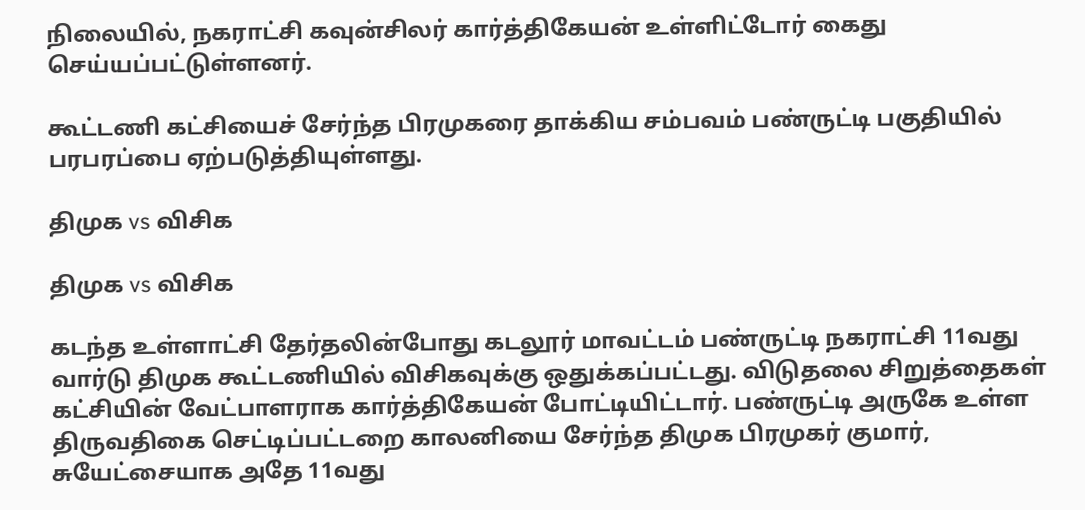நிலையில், நகராட்சி கவுன்சிலர் கார்த்திகேயன் உள்ளிட்டோர் கைது செய்யப்பட்டுள்ளனர்.

கூட்டணி கட்சியைச் சேர்ந்த பிரமுகரை தாக்கிய சம்பவம் பண்ருட்டி பகுதியில் பரபரப்பை ஏற்படுத்தியுள்ளது.

திமுக vs விசிக

திமுக vs விசிக

கடந்த உள்ளாட்சி தேர்தலின்போது கடலூர் மாவட்டம் பண்ருட்டி நகராட்சி 11வது வார்டு திமுக கூட்டணியில் விசிகவுக்கு ஒதுக்கப்பட்டது. விடுதலை சிறுத்தைகள் கட்சியின் வேட்பாளராக கார்த்திகேயன் போட்டியிட்டார். பண்ருட்டி அருகே உள்ள திருவதிகை செட்டிப்பட்டறை காலனியை சேர்ந்த திமுக பிரமுகர் குமார், சுயேட்சையாக அதே 11வது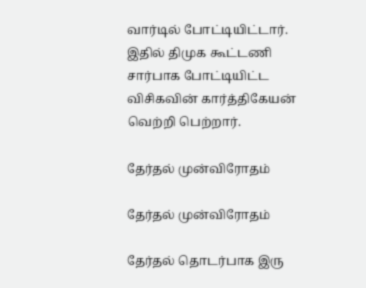வார்டில் போட்டியிட்டார். இதில் திமுக கூட்டணி சார்பாக போட்டியிட்ட விசிகவின் கார்த்திகேயன் வெற்றி பெற்றார்.

தேர்தல் முன்விரோதம்

தேர்தல் முன்விரோதம்

தேர்தல் தொடர்பாக இரு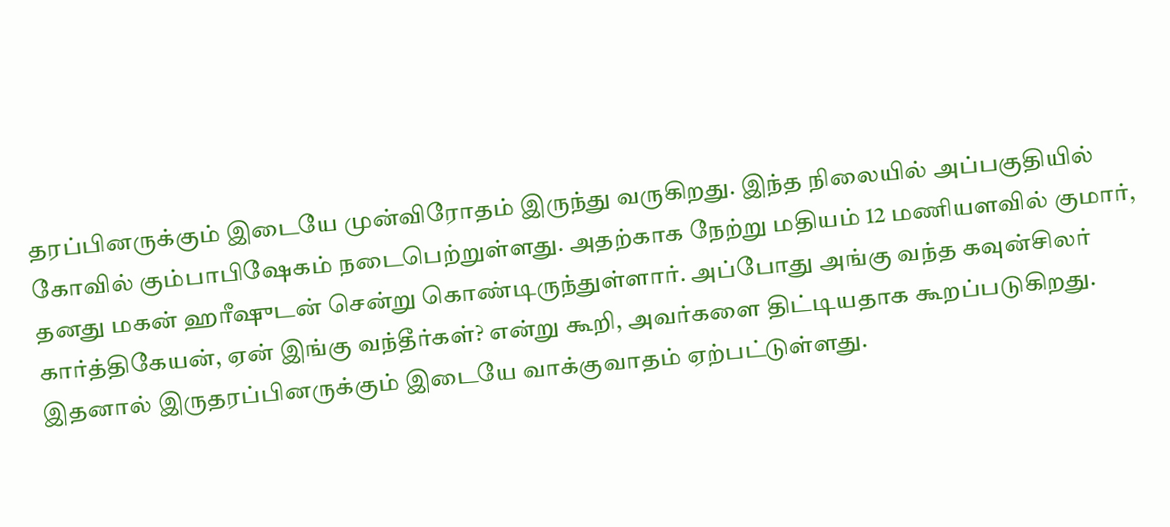தரப்பினருக்கும் இடையே முன்விரோதம் இருந்து வருகிறது. இந்த நிலையில் அப்பகுதியில் கோவில் கும்பாபிஷேகம் நடைபெற்றுள்ளது. அதற்காக நேற்று மதியம் 12 மணியளவில் குமார், தனது மகன் ஹரீஷுடன் சென்று கொண்டிருந்துள்ளார். அப்போது அங்கு வந்த கவுன்சிலர் கார்த்திகேயன், ஏன் இங்கு வந்தீர்கள்? என்று கூறி, அவர்களை திட்டியதாக கூறப்படுகிறது. இதனால் இருதரப்பினருக்கும் இடையே வாக்குவாதம் ஏற்பட்டுள்ளது.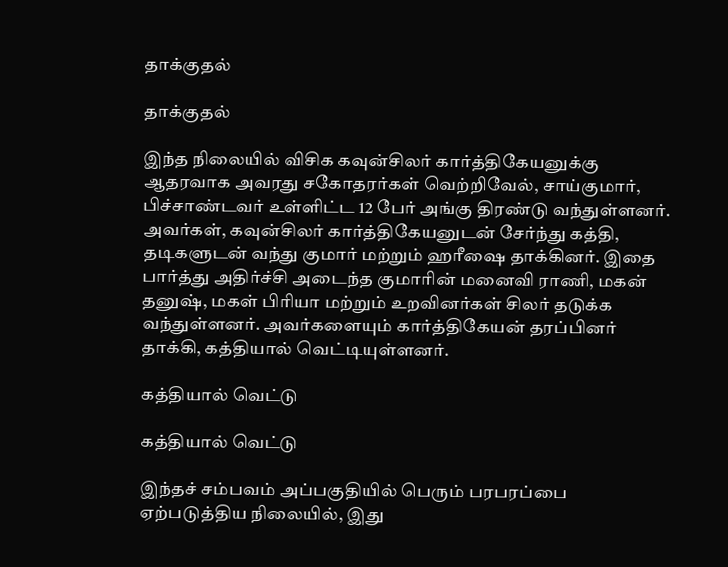தாக்குதல்

தாக்குதல்

இந்த நிலையில் விசிக கவுன்சிலர் கார்த்திகேயனுக்கு ஆதரவாக அவரது சகோதரர்கள் வெற்றிவேல், சாய்குமார், பிச்சாண்டவர் உள்ளிட்ட 12 பேர் அங்கு திரண்டு வந்துள்ளனர். அவர்கள், கவுன்சிலர் கார்த்திகேயனுடன் சேர்ந்து கத்தி, தடிகளுடன் வந்து குமார் மற்றும் ஹரீஷை தாக்கினர். இதை பார்த்து அதிர்ச்சி அடைந்த குமாரின் மனைவி ராணி, மகன் தனுஷ், மகள் பிரியா மற்றும் உறவினர்கள் சிலர் தடுக்க வந்துள்ளனர். அவர்களையும் கார்த்திகேயன் தரப்பினர் தாக்கி, கத்தியால் வெட்டியுள்ளனர்.

கத்தியால் வெட்டு

கத்தியால் வெட்டு

இந்தச் சம்பவம் அப்பகுதியில் பெரும் பரபரப்பை ஏற்படுத்திய நிலையில், இது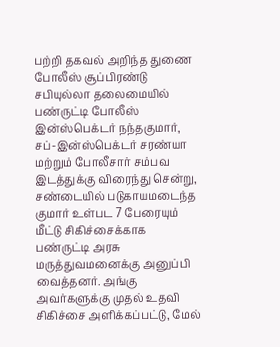பற்றி தகவல் அறிந்த துணை போலீஸ் சூப்பிரண்டு சபியுல்லா தலைமையில் பண்ருட்டி போலீஸ் இன்ஸ்பெக்டர் நந்தகுமார், சப்-இன்ஸ்பெக்டர் சரண்யா மற்றும் போலீசார் சம்பவ இடத்துக்கு விரைந்து சென்று, சண்டையில் படுகாயமடைந்த குமார் உள்பட 7 பேரையும் மீட்டு சிகிச்சைக்காக பண்ருட்டி அரசு மருத்துவமனைக்கு அனுப்பி வைத்தனர். அங்கு அவர்களுக்கு முதல் உதவி சிகிச்சை அளிக்கப்பட்டு, மேல்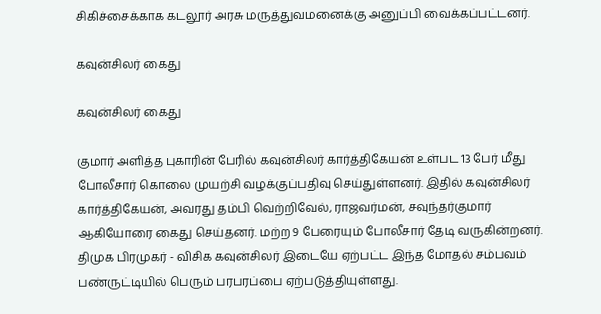சிகிச்சைக்காக கடலூர் அரசு மருத்துவமனைக்கு அனுப்பி வைக்கப்பட்டனர்.

கவுன்சிலர் கைது

கவுன்சிலர் கைது

குமார் அளித்த புகாரின் பேரில் கவுன்சிலர் கார்த்திகேயன் உள்பட 13 பேர் மீது போலீசார் கொலை முயற்சி வழக்குப்பதிவு செய்துள்ளனர். இதில் கவுன்சிலர் கார்த்திகேயன், அவரது தம்பி வெற்றிவேல், ராஜவர்மன், சவுந்தர்குமார் ஆகியோரை கைது செய்தனர். மற்ற 9 பேரையும் போலீசார் தேடி வருகின்றனர். திமுக பிரமுகர் - விசிக கவுன்சிலர் இடையே ஏற்பட்ட இந்த மோதல் சம்பவம் பண்ருட்டியில் பெரும் பரபரப்பை ஏற்படுத்தியுள்ளது.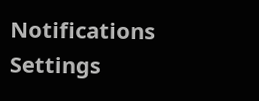Notifications
Settings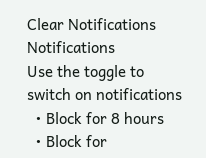Clear Notifications
Notifications
Use the toggle to switch on notifications
  • Block for 8 hours
  • Block for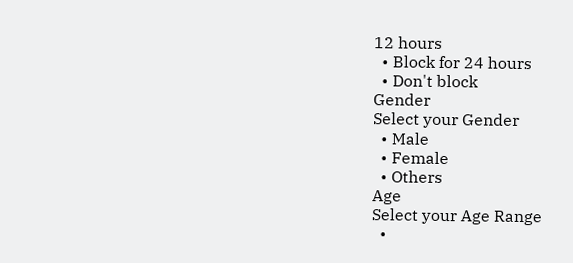12 hours
  • Block for 24 hours
  • Don't block
Gender
Select your Gender
  • Male
  • Female
  • Others
Age
Select your Age Range
  •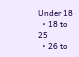Under 18
  • 18 to 25
  • 26 to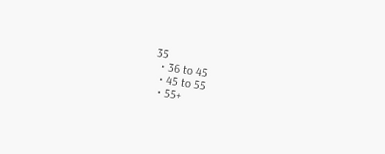35
  • 36 to 45
  • 45 to 55
  • 55+